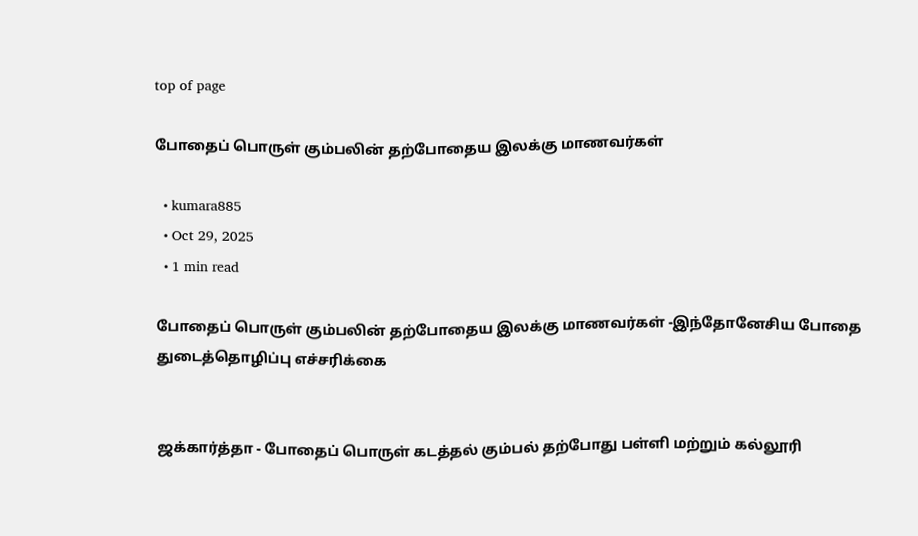top of page

போதைப் பொருள் கும்பலின் தற்போதைய இலக்கு மாணவர்கள்

  • kumara885
  • Oct 29, 2025
  • 1 min read

போதைப் பொருள் கும்பலின் தற்போதைய இலக்கு மாணவர்கள் -இந்தோனேசிய போதை துடைத்தொழிப்பு எச்சரிக்கை


ஜக்கார்த்தா - போதைப் பொருள் கடத்தல் கும்பல் தற்போது பள்ளி மற்றும் கல்லூரி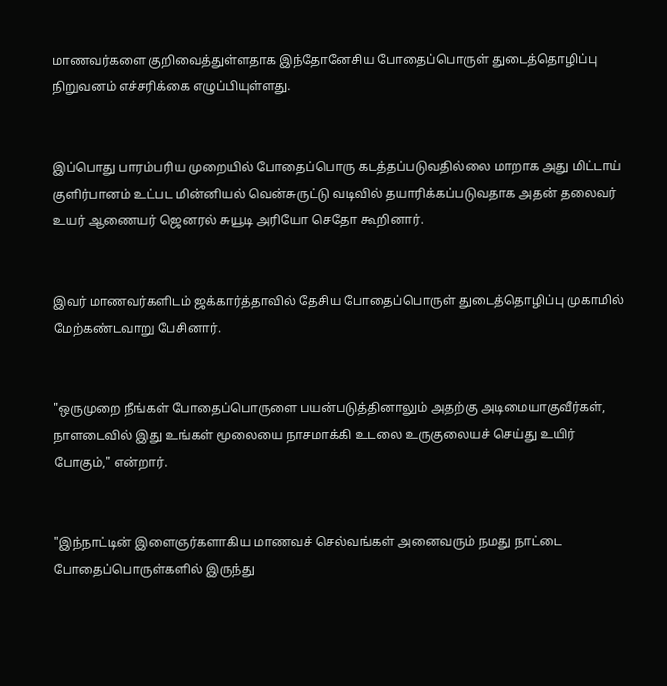மாணவர்களை குறிவைத்துள்ளதாக இந்தோனேசிய போதைப்பொருள் துடைத்தொழிப்பு நிறுவனம் எச்சரிக்கை எழுப்பியுள்ளது.


இப்பொது பாரம்பரிய முறையில் போதைப்பொரு கடத்தப்படுவதில்லை மாறாக அது மிட்டாய் குளிர்பானம் உட்பட மின்னியல் வென்சுருட்டு வடிவில் தயாரிக்கப்படுவதாக அதன் தலைவர் உயர் ஆணையர் ஜெனரல் சுயூடி அரியோ செதோ கூறினார்.


இவர் மாணவர்களிடம் ஜக்கார்த்தாவில் தேசிய போதைப்பொருள் துடைத்தொழிப்பு முகாமில் மேற்கண்டவாறு பேசினார்.


"ஒருமுறை நீங்கள் போதைப்பொருளை பயன்படுத்தினாலும் அதற்கு அடிமையாகுவீர்கள், நாளடைவில் இது உங்கள் மூலையை நாசமாக்கி உடலை உருகுலையச் செய்து உயிர் போகும்," என்றார்.


"இந்நாட்டின் இளைஞர்களாகிய மாணவச் செல்வங்கள் அனைவரும் நமது நாட்டை போதைப்பொருள்களில் இருந்து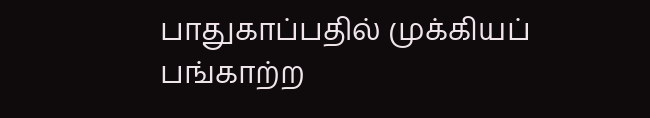பாதுகாப்பதில் முக்கியப் பங்காற்ற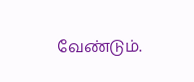வேண்டும்.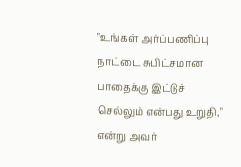"உங்கள் அர்ப்பணிப்பு நாட்டை சுபிட்சமான பாதைக்கு இட்டுச் செல்லும் என்பது உறுதி," என்று அவர்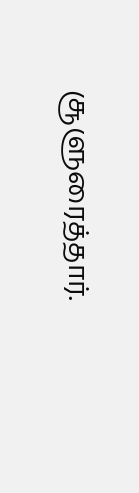சூளுரைத்தார்.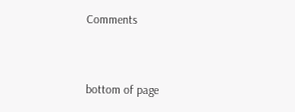Comments


bottom of page